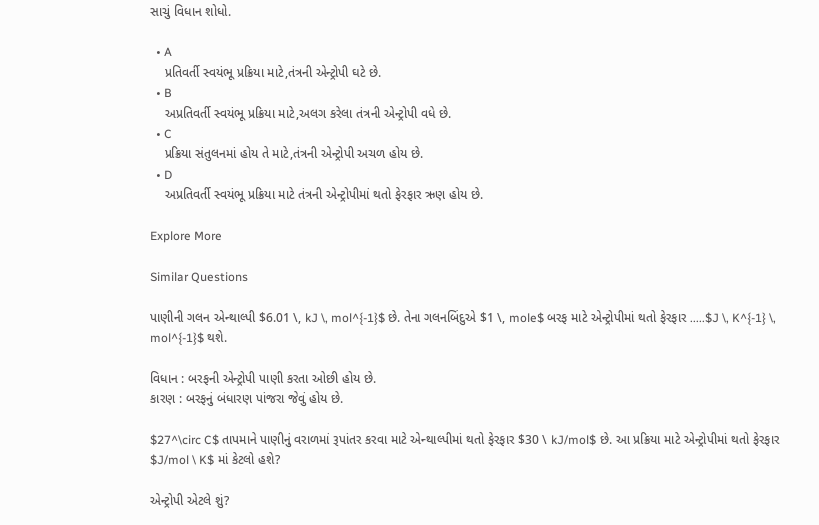સાચું વિધાન શોધો.

  • A
    પ્રતિવર્તી સ્વયંભૂ પ્રક્રિયા માટે,તંત્રની એન્ટ્રોપી ઘટે છે.
  • B
    અપ્રતિવર્તી સ્વયંભૂ પ્રક્રિયા માટે,અલગ કરેલા તંત્રની એન્ટ્રોપી વધે છે.
  • C
    પ્રક્રિયા સંતુલનમાં હોય તે માટે,તંત્રની એન્ટ્રોપી અચળ હોય છે.
  • D
    અપ્રતિવર્તી સ્વયંભૂ પ્રક્રિયા માટે તંત્રની એન્ટ્રોપીમાં થતો ફેરફાર ઋણ હોય છે.

Explore More

Similar Questions

પાણીની ગલન એન્થાલ્પી $6.01 \, kJ \, mol^{-1}$ છે. તેના ગલનબિંદુએ $1 \, mole$ બરફ માટે એન્ટ્રોપીમાં થતો ફેરફાર .....$J \, K^{-1} \, mol^{-1}$ થશે.

વિધાન : બરફની એન્ટ્રોપી પાણી કરતા ઓછી હોય છે.
કારણ : બરફનું બંધારણ પાંજરા જેવું હોય છે.

$27^\circ C$ તાપમાને પાણીનું વરાળમાં રૂપાંતર કરવા માટે એન્થાલ્પીમાં થતો ફેરફાર $30 \ kJ/mol$ છે. આ પ્રક્રિયા માટે એન્ટ્રોપીમાં થતો ફેરફાર $J/mol \ K$ માં કેટલો હશે?

એન્ટ્રોપી એટલે શું?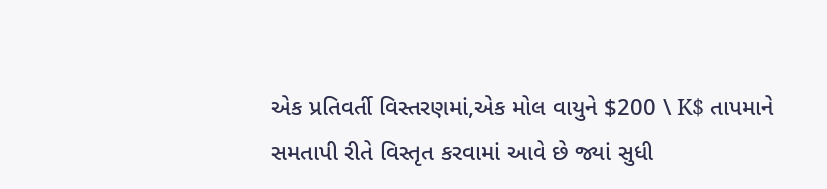એક પ્રતિવર્તી વિસ્તરણમાં,એક મોલ વાયુને $200 \ K$ તાપમાને સમતાપી રીતે વિસ્તૃત કરવામાં આવે છે જ્યાં સુધી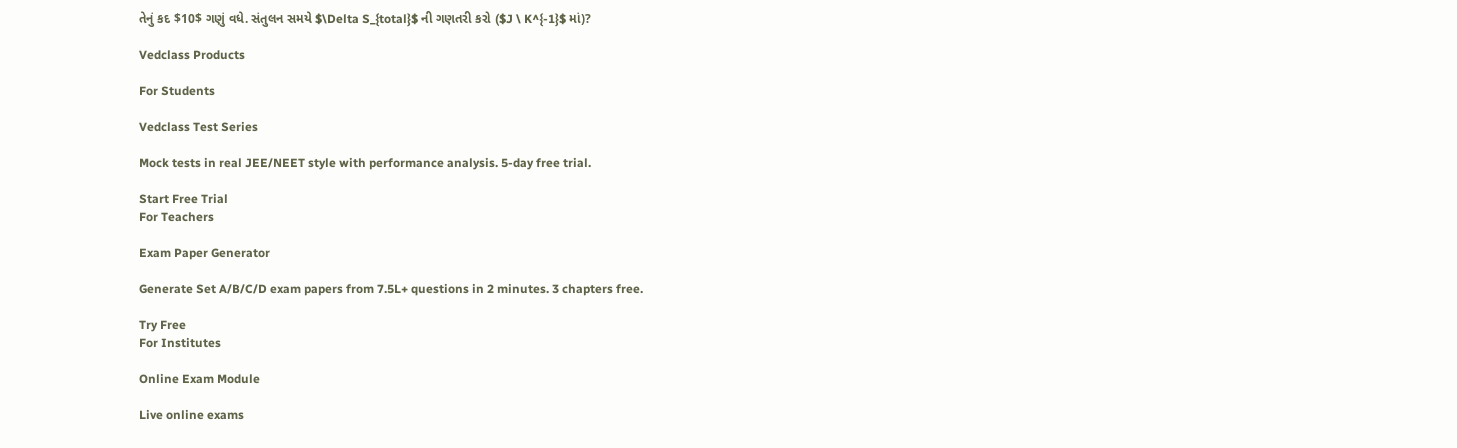તેનું કદ $10$ ગણું વધે. સંતુલન સમયે $\Delta S_{total}$ ની ગણતરી કરો ($J \ K^{-1}$ માં)?

Vedclass Products

For Students

Vedclass Test Series

Mock tests in real JEE/NEET style with performance analysis. 5-day free trial.

Start Free Trial
For Teachers

Exam Paper Generator

Generate Set A/B/C/D exam papers from 7.5L+ questions in 2 minutes. 3 chapters free.

Try Free
For Institutes

Online Exam Module

Live online exams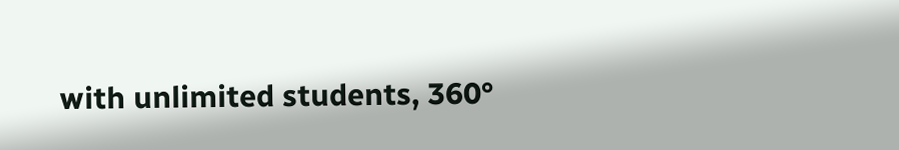with unlimited students, 360°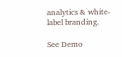analytics & white-label branding.

See Demo